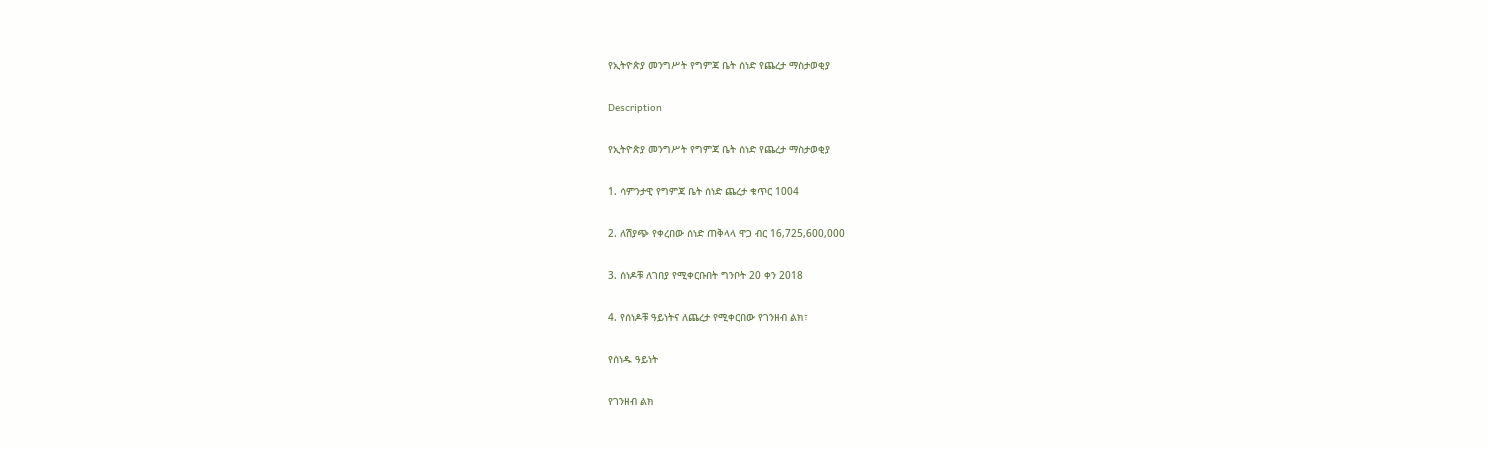የኢትዮጵያ መንግሥት የግምጃ ቤት ሰነድ የጨረታ ማስታወቂያ

Description

የኢትዮጵያ መንግሥት የግምጃ ቤት ሰነድ የጨረታ ማስታወቂያ

1. ሳምንታዊ የግምጃ ቤት ሰነድ ጨረታ ቁጥር 1004

2. ለሽያጭ የቀረበው ሰነድ ጠቅላላ ዋጋ ብር 16,725,600,000

3. ሰነዶቹ ለገበያ የሚቀርቡበት ግንቦት 20 ቀን 2018

4. የሰነዶቹ ዓይነትና ለጨረታ የሚቀርበው የገንዘብ ልክ፣

የሰነዱ ዓይነት

የገንዘብ ልክ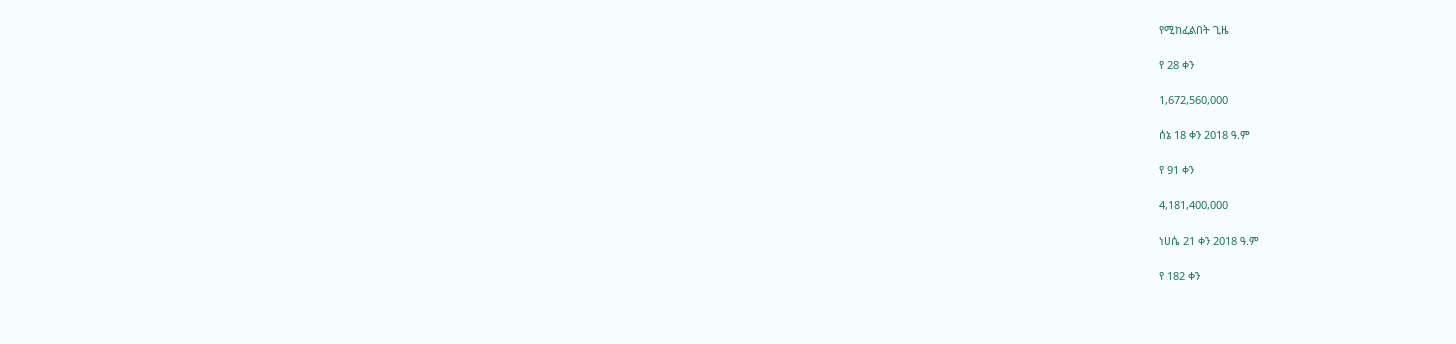የሚከፈልበት ጊዜ

የ 28 ቀን

1,672,560,000

ሰኔ 18 ቀን 2018 ዓ.ም

የ 91 ቀን

4,181,400,000

ነሀሴ 21 ቀን 2018 ዓ.ም

የ 182 ቀን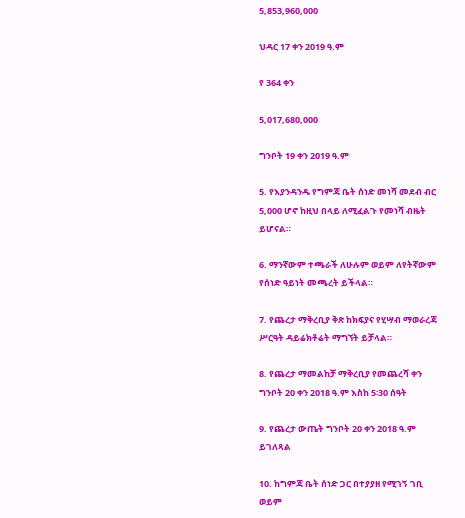5,853,960,000

ህዳር 17 ቀን 2019 ዓ.ም

የ 364 ቀን

5,017,680,000

ግንቦት 19 ቀን 2019 ዓ.ም

5. የእያንዳንዱ የግምጃ ቤት ሰነድ መነሻ መደብ ብር 5,000 ሆኖ ከዚህ በላይ ለሚፈልጉ የመነሻ ብዜት ይሆናል።

6. ማንኛውም ተጫራች ለሁሉም ወይም ለየትኛውም የሰነድ ዓይነት መጫረት ይችላል።

7. የጨረታ ማቅረቢያ ቅጽ ከክፍያና የሂሣብ ማወራረጃ ሥርዓት ዳይሬክቶሬት ማግኘት ይቻላል።

8. የጨረታ ማመልከቻ ማቅረቢያ የመጨረሻ ቀን ግንቦት 20 ቀን 2018 ዓ.ም እስከ 5፡30 ሰዓት

9. የጨረታ ውጤት ግንቦት 20 ቀን 2018 ዓ.ም ይገለጻል

10. ከግምጃ ቤት ሰነድ ጋር በተያያዘ የሚገኝ ገቢ ወይም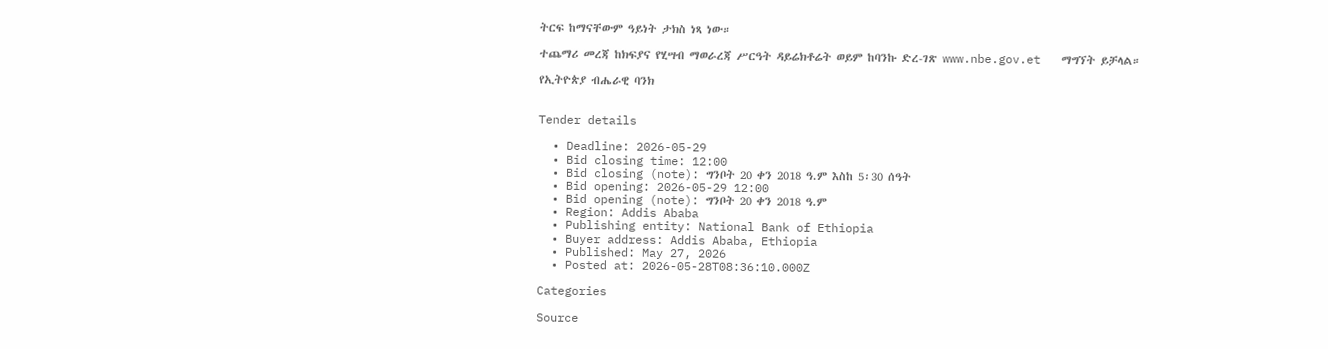ትርፍ ከማናቸውም ዓይነት ታክስ ነጻ ነው።

ተጨማሪ መረጃ ከክፍያና የሂሣብ ማወራረጃ ሥርዓት ዳይሬክቶሬት ወይም ከባንኩ ድረ-ገጽ www.nbe.gov.et   ማግኘት ይቻላል።

የኢትዮጵያ ብሔራዊ ባንክ


Tender details

  • Deadline: 2026-05-29
  • Bid closing time: 12:00
  • Bid closing (note): ግንቦት 20 ቀን 2018 ዓ.ም እስከ 5፡30 ሰዓት
  • Bid opening: 2026-05-29 12:00
  • Bid opening (note): ግንቦት 20 ቀን 2018 ዓ.ም
  • Region: Addis Ababa
  • Publishing entity: National Bank of Ethiopia
  • Buyer address: Addis Ababa, Ethiopia
  • Published: May 27, 2026
  • Posted at: 2026-05-28T08:36:10.000Z

Categories

Source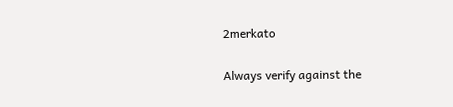2merkato

Always verify against the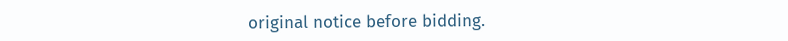original notice before bidding.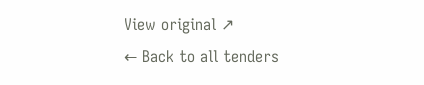View original ↗
← Back to all tenders